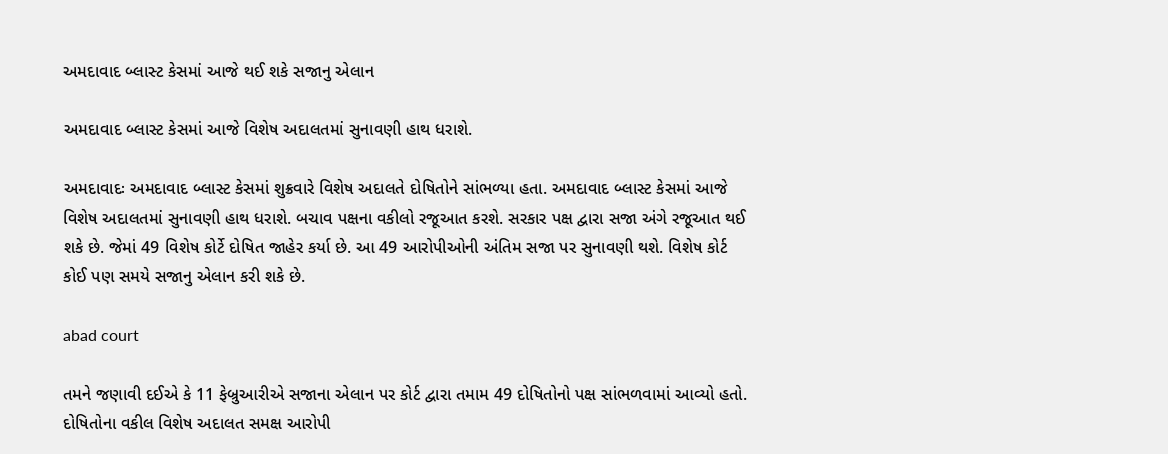અમદાવાદ બ્લાસ્ટ કેસમાં આજે થઈ શકે સજાનુ એલાન

અમદાવાદ બ્લાસ્ટ કેસમાં આજે વિશેષ અદાલતમાં સુનાવણી હાથ ધરાશે.

અમદાવાદઃ અમદાવાદ બ્લાસ્ટ કેસમાં શુક્રવારે વિશેષ અદાલતે દોષિતોને સાંભળ્યા હતા. અમદાવાદ બ્લાસ્ટ કેસમાં આજે વિશેષ અદાલતમાં સુનાવણી હાથ ધરાશે. બચાવ પક્ષના વકીલો રજૂઆત કરશે. સરકાર પક્ષ દ્વારા સજા અંગે રજૂઆત થઈ શકે છે. જેમાં 49 વિશેષ કોર્ટે દોષિત જાહેર કર્યા છે. આ 49 આરોપીઓની અંતિમ સજા પર સુનાવણી થશે. વિશેષ કોર્ટ કોઈ પણ સમયે સજાનુ એલાન કરી શકે છે.

abad court

તમને જણાવી દઈએ કે 11 ફેબ્રુઆરીએ સજાના એલાન પર કોર્ટ દ્વારા તમામ 49 દોષિતોનો પક્ષ સાંભળવામાં આવ્યો હતો. દોષિતોના વકીલ વિશેષ અદાલત સમક્ષ આરોપી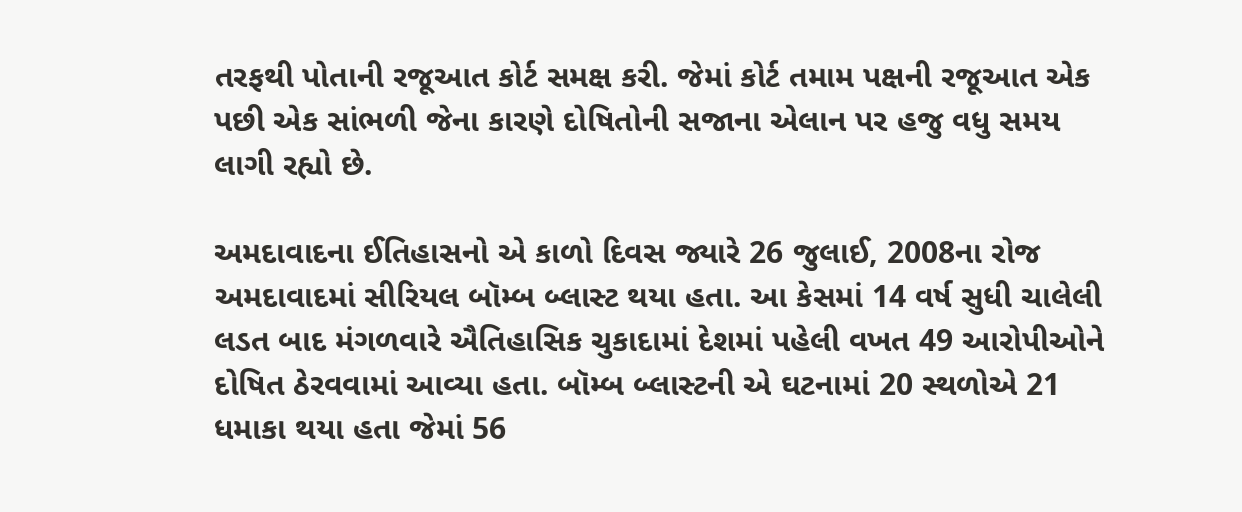તરફથી પોતાની રજૂઆત કોર્ટ સમક્ષ કરી. જેમાં કોર્ટ તમામ પક્ષની રજૂઆત એક પછી એક સાંભળી જેના કારણે દોષિતોની સજાના એલાન પર હજુ વધુ સમય લાગી રહ્યો છે.

અમદાવાદના ઈતિહાસનો એ કાળો દિવસ જ્યારે 26 જુલાઈ, 2008ના રોજ અમદાવાદમાં સીરિયલ બૉમ્બ બ્લાસ્ટ થયા હતા. આ કેસમાં 14 વર્ષ સુધી ચાલેલી લડત બાદ મંગળવારે ઐતિહાસિક ચુકાદામાં દેશમાં પહેલી વખત 49 આરોપીઓને દોષિત ઠેરવવામાં આવ્યા હતા. બૉમ્બ બ્લાસ્ટની એ ઘટનામાં 20 સ્થળોએ 21 ધમાકા થયા હતા જેમાં 56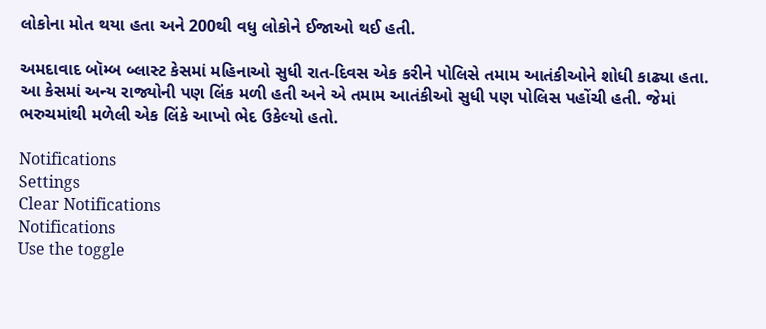લોકોના મોત થયા હતા અને 200થી વધુ લોકોને ઈજાઓ થઈ હતી.

અમદાવાદ બૉમ્બ બ્લાસ્ટ કેસમાં મહિનાઓ સુધી રાત-દિવસ એક કરીને પોલિસે તમામ આતંકીઓને શોધી કાઢ્યા હતા. આ કેસમાં અન્ય રાજ્યોની પણ લિંક મળી હતી અને એ તમામ આતંકીઓ સુધી પણ પોલિસ પહોંચી હતી. જેમાં ભરુચમાંથી મળેલી એક લિંકે આખો ભેદ ઉકેલ્યો હતો.

Notifications
Settings
Clear Notifications
Notifications
Use the toggle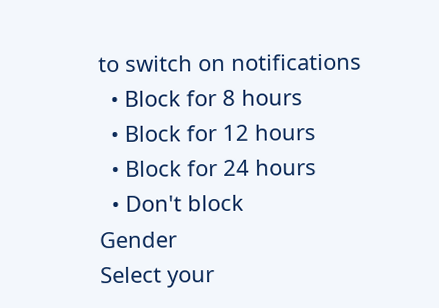to switch on notifications
  • Block for 8 hours
  • Block for 12 hours
  • Block for 24 hours
  • Don't block
Gender
Select your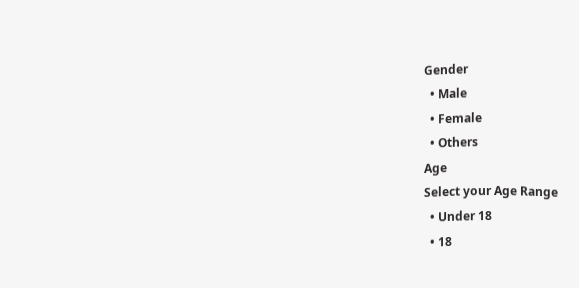Gender
  • Male
  • Female
  • Others
Age
Select your Age Range
  • Under 18
  • 18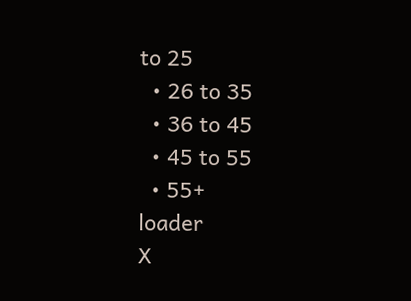to 25
  • 26 to 35
  • 36 to 45
  • 45 to 55
  • 55+
loader
X